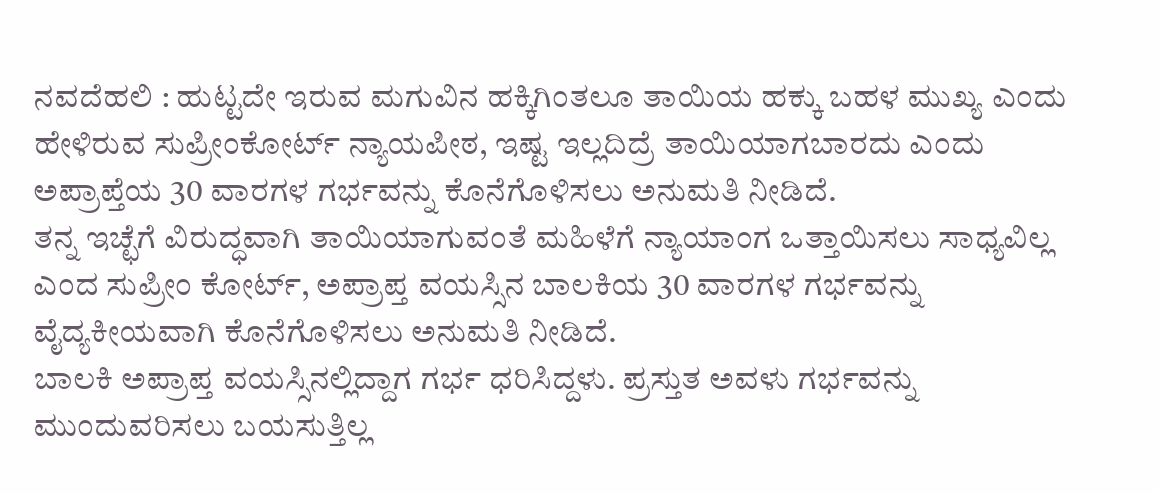ನವದೆಹಲಿ : ಹುಟ್ಟದೇ ಇರುವ ಮಗುವಿನ ಹಕ್ಕಿಗಿಂತಲೂ ತಾಯಿಯ ಹಕ್ಕು ಬಹಳ ಮುಖ್ಯ ಎಂದು ಹೇಳಿರುವ ಸುಪ್ರೀಂಕೋರ್ಟ್ ನ್ಯಾಯಪೀಠ, ಇಷ್ಟ ಇಲ್ಲದಿದ್ರೆ ತಾಯಿಯಾಗಬಾರದು ಎಂದು ಅಪ್ರಾಪ್ತೆಯ 30 ವಾರಗಳ ಗರ್ಭವನ್ನು ಕೊನೆಗೊಳಿಸಲು ಅನುಮತಿ ನೀಡಿದೆ.
ತನ್ನ ಇಚ್ಛೆಗೆ ವಿರುದ್ಧವಾಗಿ ತಾಯಿಯಾಗುವಂತೆ ಮಹಿಳೆಗೆ ನ್ಯಾಯಾಂಗ ಒತ್ತಾಯಿಸಲು ಸಾಧ್ಯವಿಲ್ಲ ಎಂದ ಸುಪ್ರೀಂ ಕೋರ್ಟ್, ಅಪ್ರಾಪ್ತ ವಯಸ್ಸಿನ ಬಾಲಕಿಯ 30 ವಾರಗಳ ಗರ್ಭವನ್ನು ವೈದ್ಯಕೀಯವಾಗಿ ಕೊನೆಗೊಳಿಸಲು ಅನುಮತಿ ನೀಡಿದೆ.
ಬಾಲಕಿ ಅಪ್ರಾಪ್ತ ವಯಸ್ಸಿನಲ್ಲಿದ್ದಾಗ ಗರ್ಭ ಧರಿಸಿದ್ದಳು. ಪ್ರಸ್ತುತ ಅವಳು ಗರ್ಭವನ್ನು ಮುಂದುವರಿಸಲು ಬಯಸುತ್ತಿಲ್ಲ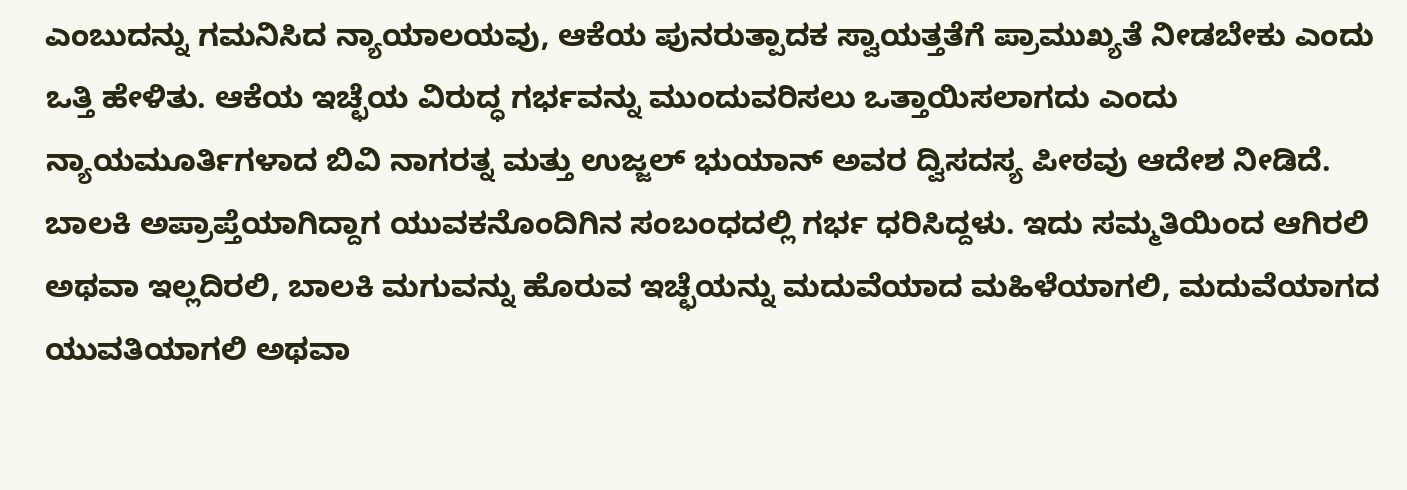ಎಂಬುದನ್ನು ಗಮನಿಸಿದ ನ್ಯಾಯಾಲಯವು, ಆಕೆಯ ಪುನರುತ್ಪಾದಕ ಸ್ವಾಯತ್ತತೆಗೆ ಪ್ರಾಮುಖ್ಯತೆ ನೀಡಬೇಕು ಎಂದು ಒತ್ತಿ ಹೇಳಿತು. ಆಕೆಯ ಇಚ್ಛೆಯ ವಿರುದ್ಧ ಗರ್ಭವನ್ನು ಮುಂದುವರಿಸಲು ಒತ್ತಾಯಿಸಲಾಗದು ಎಂದು ನ್ಯಾಯಮೂರ್ತಿಗಳಾದ ಬಿವಿ ನಾಗರತ್ನ ಮತ್ತು ಉಜ್ಜಲ್ ಭುಯಾನ್ ಅವರ ದ್ವಿಸದಸ್ಯ ಪೀಠವು ಆದೇಶ ನೀಡಿದೆ.
ಬಾಲಕಿ ಅಪ್ರಾಪ್ತೆಯಾಗಿದ್ದಾಗ ಯುವಕನೊಂದಿಗಿನ ಸಂಬಂಧದಲ್ಲಿ ಗರ್ಭ ಧರಿಸಿದ್ದಳು. ಇದು ಸಮ್ಮತಿಯಿಂದ ಆಗಿರಲಿ ಅಥವಾ ಇಲ್ಲದಿರಲಿ, ಬಾಲಕಿ ಮಗುವನ್ನು ಹೊರುವ ಇಚ್ಛೆಯನ್ನು ಮದುವೆಯಾದ ಮಹಿಳೆಯಾಗಲಿ, ಮದುವೆಯಾಗದ ಯುವತಿಯಾಗಲಿ ಅಥವಾ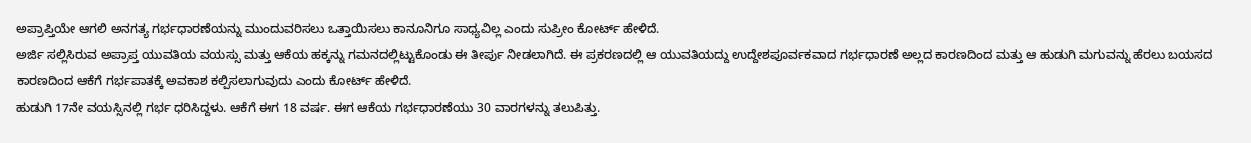ಅಪ್ರಾಪ್ತಿಯೇ ಆಗಲಿ ಅನಗತ್ಯ ಗರ್ಭಧಾರಣೆಯನ್ನು ಮುಂದುವರಿಸಲು ಒತ್ತಾಯಿಸಲು ಕಾನೂನಿಗೂ ಸಾಧ್ಯವಿಲ್ಲ ಎಂದು ಸುಪ್ರೀಂ ಕೋರ್ಟ್ ಹೇಳಿದೆ.
ಅರ್ಜಿ ಸಲ್ಲಿಸಿರುವ ಅಪ್ರಾಪ್ತ ಯುವತಿಯ ವಯಸ್ಸು ಮತ್ತು ಆಕೆಯ ಹಕ್ಕನ್ನು ಗಮನದಲ್ಲಿಟ್ಟುಕೊಂಡು ಈ ತೀರ್ಪು ನೀಡಲಾಗಿದೆ. ಈ ಪ್ರಕರಣದಲ್ಲಿ ಆ ಯುವತಿಯದ್ದು ಉದ್ದೇಶಪೂರ್ವಕವಾದ ಗರ್ಭಧಾರಣೆ ಅಲ್ಲದ ಕಾರಣದಿಂದ ಮತ್ತು ಆ ಹುಡುಗಿ ಮಗುವನ್ನು ಹೆರಲು ಬಯಸದ ಕಾರಣದಿಂದ ಆಕೆಗೆ ಗರ್ಭಪಾತಕ್ಕೆ ಅವಕಾಶ ಕಲ್ಪಿಸಲಾಗುವುದು ಎಂದು ಕೋರ್ಟ್ ಹೇಳಿದೆ.
ಹುಡುಗಿ 17ನೇ ವಯಸ್ಸಿನಲ್ಲಿ ಗರ್ಭ ಧರಿಸಿದ್ದಳು. ಆಕೆಗೆ ಈಗ 18 ವರ್ಷ. ಈಗ ಆಕೆಯ ಗರ್ಭಧಾರಣೆಯು 30 ವಾರಗಳನ್ನು ತಲುಪಿತ್ತು.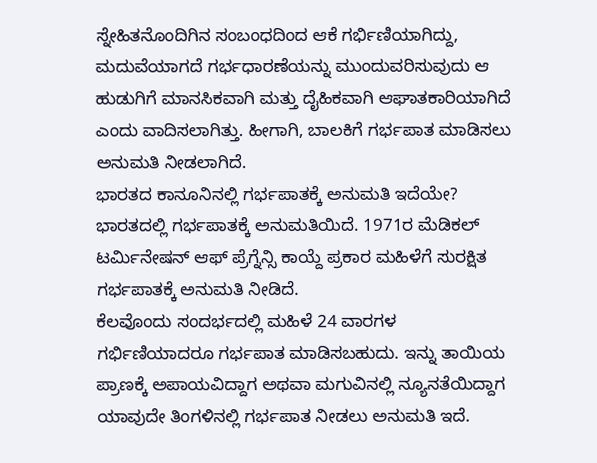ಸ್ನೇಹಿತನೊಂದಿಗಿನ ಸಂಬಂಧದಿಂದ ಆಕೆ ಗರ್ಭಿಣಿಯಾಗಿದ್ದು, ಮದುವೆಯಾಗದೆ ಗರ್ಭಧಾರಣೆಯನ್ನು ಮುಂದುವರಿಸುವುದು ಆ ಹುಡುಗಿಗೆ ಮಾನಸಿಕವಾಗಿ ಮತ್ತು ದೈಹಿಕವಾಗಿ ಆಘಾತಕಾರಿಯಾಗಿದೆ ಎಂದು ವಾದಿಸಲಾಗಿತ್ತು. ಹೀಗಾಗಿ, ಬಾಲಕಿಗೆ ಗರ್ಭಪಾತ ಮಾಡಿಸಲು ಅನುಮತಿ ನೀಡಲಾಗಿದೆ.
ಭಾರತದ ಕಾನೂನಿನಲ್ಲಿ ಗರ್ಭಪಾತಕ್ಕೆ ಅನುಮತಿ ಇದೆಯೇ?
ಭಾರತದಲ್ಲಿ ಗರ್ಭಪಾತಕ್ಕೆ ಅನುಮತಿಯಿದೆ. 1971ರ ಮೆಡಿಕಲ್ ಟರ್ಮಿನೇಷನ್ ಆಫ್ ಪ್ರೆಗ್ನೆನ್ಸಿ ಕಾಯ್ದೆ ಪ್ರಕಾರ ಮಹಿಳೆಗೆ ಸುರಕ್ಷಿತ ಗರ್ಭಪಾತಕ್ಕೆ ಅನುಮತಿ ನೀಡಿದೆ.
ಕೆಲವೊಂದು ಸಂದರ್ಭದಲ್ಲಿ ಮಹಿಳೆ 24 ವಾರಗಳ ಗರ್ಭಿಣಿಯಾದರೂ ಗರ್ಭಪಾತ ಮಾಡಿಸಬಹುದು. ಇನ್ನು ತಾಯಿಯ ಪ್ರಾಣಕ್ಕೆ ಅಪಾಯವಿದ್ದಾಗ ಅಥವಾ ಮಗುವಿನಲ್ಲಿ ನ್ಯೂನತೆಯಿದ್ದಾಗ ಯಾವುದೇ ತಿಂಗಳಿನಲ್ಲಿ ಗರ್ಭಪಾತ ನೀಡಲು ಅನುಮತಿ ಇದೆ.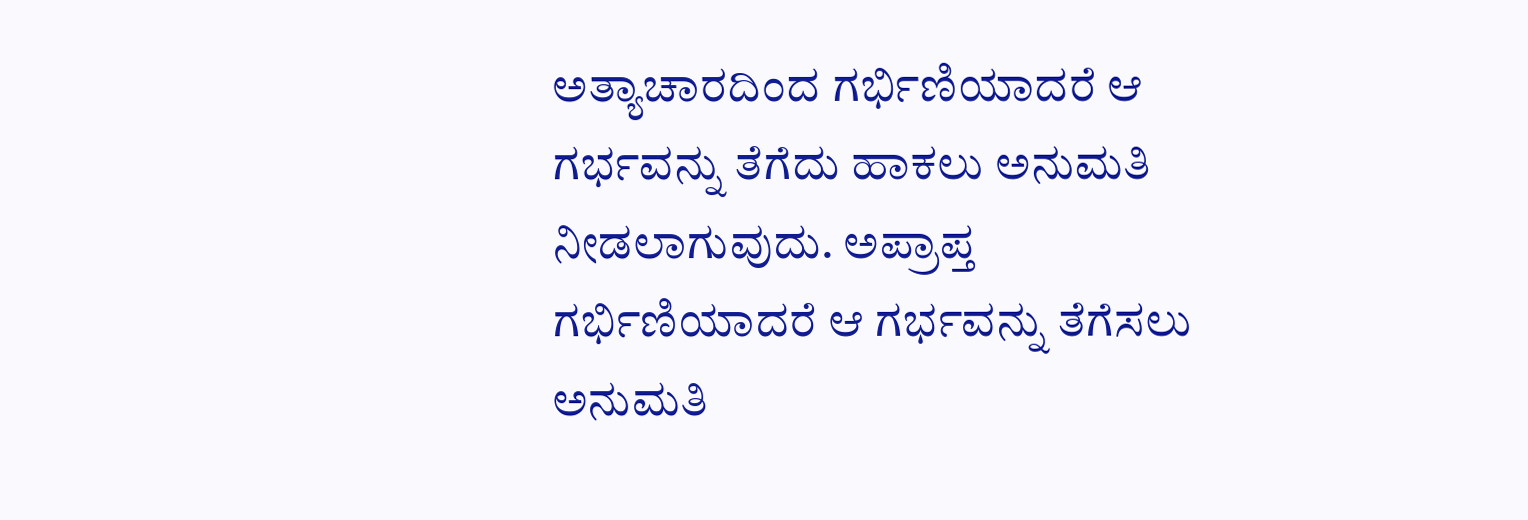ಅತ್ಯಾಚಾರದಿಂದ ಗರ್ಭಿಣಿಯಾದರೆ ಆ ಗರ್ಭವನ್ನು ತೆಗೆದು ಹಾಕಲು ಅನುಮತಿ ನೀಡಲಾಗುವುದು. ಅಪ್ರಾಪ್ತ ಗರ್ಭಿಣಿಯಾದರೆ ಆ ಗರ್ಭವನ್ನು ತೆಗೆಸಲು ಅನುಮತಿ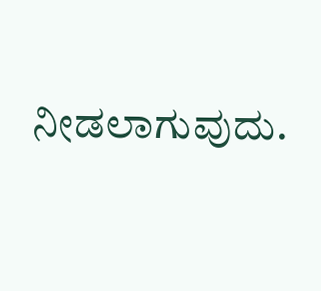ನೀಡಲಾಗುವುದು.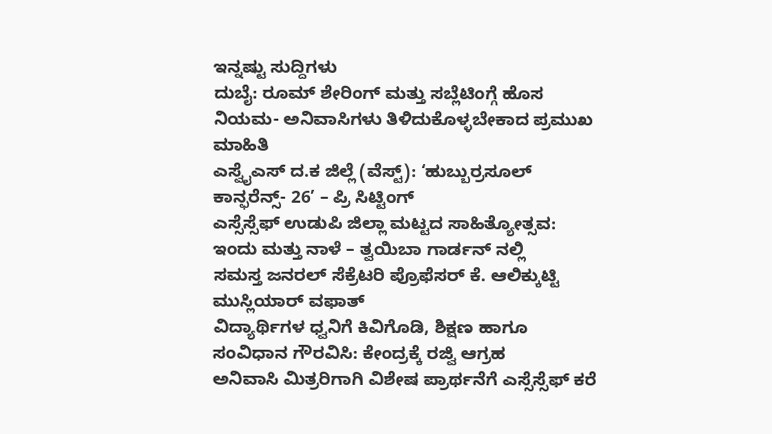ಇನ್ನಷ್ಟು ಸುದ್ದಿಗಳು
ದುಬೈ: ರೂಮ್ ಶೇರಿಂಗ್ ಮತ್ತು ಸಬ್ಲೆಟಿಂಗ್ಗೆ ಹೊಸ ನಿಯಮ- ಅನಿವಾಸಿಗಳು ತಿಳಿದುಕೊಳ್ಳಬೇಕಾದ ಪ್ರಮುಖ ಮಾಹಿತಿ
ಎಸ್ವೈಎಸ್ ದ.ಕ ಜಿಲ್ಲೆ (ವೆಸ್ಟ್): ‘ಹುಬ್ಬುರ್ರಸೂಲ್ ಕಾನ್ಫರೆನ್ಸ್- 26’ – ಪ್ರಿ ಸಿಟ್ಟಿಂಗ್
ಎಸ್ಸೆಸ್ಸೆಫ್ ಉಡುಪಿ ಜಿಲ್ಲಾ ಮಟ್ಟದ ಸಾಹಿತ್ಯೋತ್ಸವ: ಇಂದು ಮತ್ತು ನಾಳೆ – ತ್ವಯಿಬಾ ಗಾರ್ಡನ್ ನಲ್ಲಿ
ಸಮಸ್ತ ಜನರಲ್ ಸೆಕ್ರೆಟರಿ ಪ್ರೊಫೆಸರ್ ಕೆ. ಆಲಿಕ್ಕುಟ್ಟಿ ಮುಸ್ಲಿಯಾರ್ ವಫಾತ್
ವಿದ್ಯಾರ್ಥಿಗಳ ಧ್ವನಿಗೆ ಕಿವಿಗೊಡಿ, ಶಿಕ್ಷಣ ಹಾಗೂ ಸಂವಿಧಾನ ಗೌರವಿಸಿ: ಕೇಂದ್ರಕ್ಕೆ ರಜ್ವಿ ಆಗ್ರಹ
ಅನಿವಾಸಿ ಮಿತ್ರರಿಗಾಗಿ ವಿಶೇಷ ಪ್ರಾರ್ಥನೆಗೆ ಎಸ್ಸೆಸ್ಸೆಫ್ ಕರೆ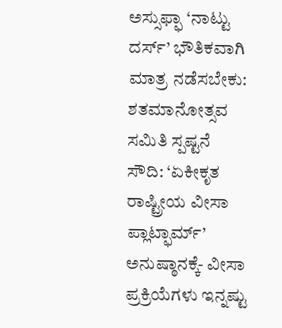ಅಸ್ಸುಫ್ಫಾ ‘ನಾಟ್ಟು ದರ್ಸ್’ ಭೌತಿಕವಾಗಿ ಮಾತ್ರ ನಡೆಸಬೇಕು: ಶತಮಾನೋತ್ಸವ ಸಮಿತಿ ಸ್ಪಷ್ಟನೆ
ಸೌದಿ: ‘ಏಕೀಕೃತ ರಾಷ್ಟ್ರೀಯ ವೀಸಾ ಪ್ಲಾಟ್ಫಾರ್ಮ್’ ಅನುಷ್ಠಾನಕ್ಕೆ- ವೀಸಾ ಪ್ರಕ್ರಿಯೆಗಳು ಇನ್ನಷ್ಟು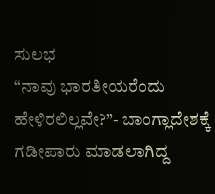ಸುಲಭ
“ನಾವು ಭಾರತೀಯರೆಂದು ಹೇಳಿರಲಿಲ್ಲವೇ?”- ಬಾಂಗ್ಲಾದೇಶಕ್ಕೆ ಗಡೀಪಾರು ಮಾಡಲಾಗಿದ್ದ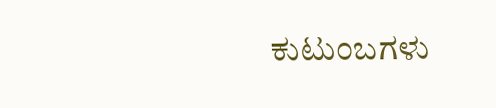ಕುಟುಂಬಗಳು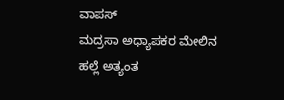ವಾಪಸ್
ಮದ್ರಸಾ ಅಧ್ಯಾಪಕರ ಮೇಲಿನ ಹಲ್ಲೆ ಅತ್ಯಂತ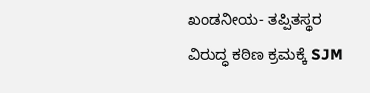ಖಂಡನೀಯ- ತಪ್ಪಿತಸ್ಥರ ವಿರುದ್ಧ ಕಠಿಣ ಕ್ರಮಕ್ಕೆ SJM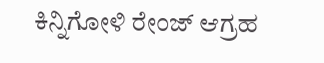ಕಿನ್ನಿಗೋಳಿ ರೇಂಜ್ ಆಗ್ರಹ